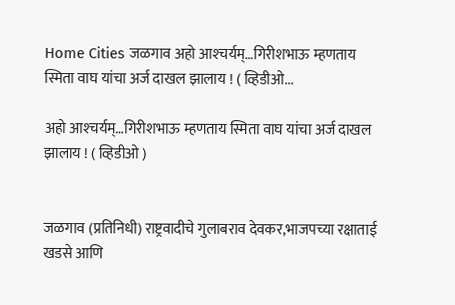Home Cities जळगाव अहो आश्‍चर्यम्…गिरीशभाऊ म्हणताय स्मिता वाघ यांचा अर्ज दाखल झालाय ! ( व्हिडीओ...

अहो आश्‍चर्यम्…गिरीशभाऊ म्हणताय स्मिता वाघ यांचा अर्ज दाखल झालाय ! ( व्हिडीओ )


जळगाव (प्रतिनिधी) राष्ट्रवादीचे गुलाबराव देवकर,भाजपच्या रक्षाताई खडसे आणि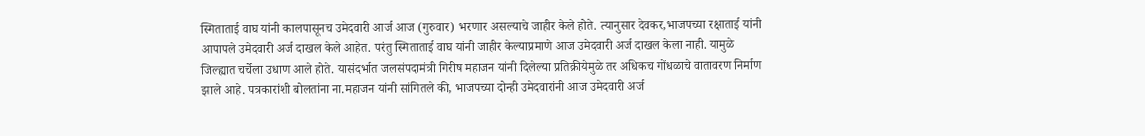स्मिताताई वाघ यांनी कालपासूनच उमेदवारी आर्ज आज (गुरुवार) भरणार असल्याचे जाहीर केले होते. त्यानुसार देवकर,भाजपच्या रक्षाताई यांनी आपापले उमेदवारी अर्ज दाखल केले आहेत. परंतु स्मिताताई वाघ यांनी जाहीर केल्याप्रमाणे आज उमेदवारी अर्ज दाखल केला नाही. यामुळे जिल्ह्यात चर्चेला उधाण आले होते. यासंदर्भात जलसंपदामंत्री गिरीष महाजन यांनी दिलेल्या प्रतिक्रीयेमुळे तर अधिकच गोंधळाचे वातावरण निर्माण झाले आहे. पत्रकारांशी बोलतांना ना.महाजन यांनी सांगितले की, भाजपच्या दोन्ही उमेदवारांनी आज उमेदवारी अर्ज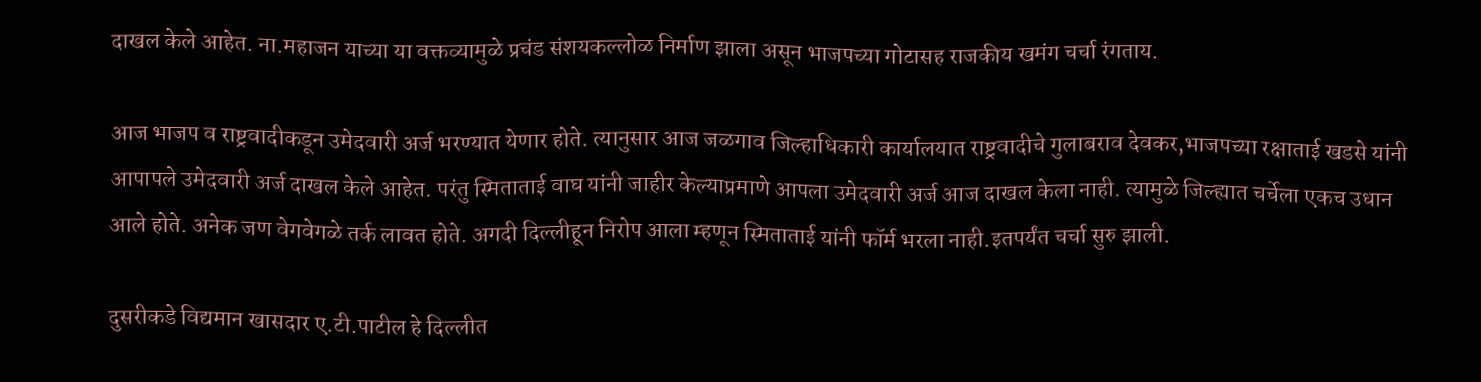दाखल केले आहेत. ना.महाजन याच्या या वक्तव्यामुळे प्रचंड संशयकल्लोळ निर्माण झाला असून भाजपच्या गोटासह राजकीय खमंग चर्चा रंगताय.

आज भाजप व राष्ट्रवादीकडून उमेदवारी अर्ज भरण्यात येणार होते. त्यानुसार आज जळगाव जिल्हाधिकारी कार्यालयात राष्ट्रवादीचे गुलाबराव देवकर,भाजपच्या रक्षाताई खडसे यांनी आपापले उमेदवारी अर्ज दाखल केले आहेत. परंतु स्मिताताई वाघ यांनी जाहीर केल्याप्रमाणे आपला उमेदवारी अर्ज आज दाखल केला नाही. त्यामुळे जिल्ह्यात चर्चेला एकच उधान आले होते. अनेक जण वेगवेगळे तर्क लावत होते. अगदी दिल्लीहून निरोप आला म्हणून स्मिताताई यांनी फॉर्म भरला नाही.इतपर्यंत चर्चा सुरु झाली.

दुसरीकडे विद्यमान खासदार ए.टी.पाटील हे दिल्लीत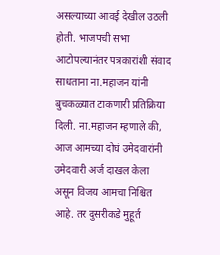असल्याच्या आवई देखील उठली होती. भाजपची सभा आटोपल्यानंतर पत्रकारांशी संवाद साधताना ना.महाजन यांनी बुचकळ्यात टाकणारी प्रतिक्रिया दिली. ना.महाजन म्हणाले की, आज आमच्या दोघं उमेदवारांनी उमेदवारी अर्ज दाखल केला असून विजय आमचा निश्चित आहे. तर दुसरीकडे मुहूर्त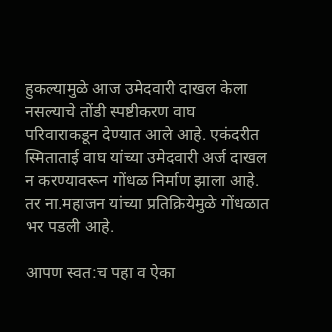हुकल्यामुळे आज उमेदवारी दाखल केला नसल्याचे तोंडी स्पष्टीकरण वाघ परिवाराकडून देण्यात आले आहे. एकंदरीत स्मिताताई वाघ यांच्या उमेदवारी अर्ज दाखल न करण्यावरून गोंधळ निर्माण झाला आहे. तर ना.महाजन यांच्या प्रतिक्रियेमुळे गोंधळात भर पडली आहे.

आपण स्वत:च पहा व ऐका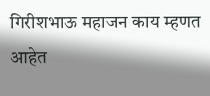गिरीशभाऊ महाजन काय म्हणत आहेत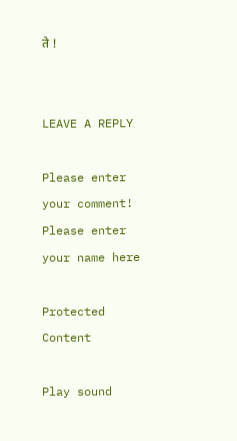ते !


LEAVE A REPLY

Please enter your comment!
Please enter your name here

Protected Content

Play sound